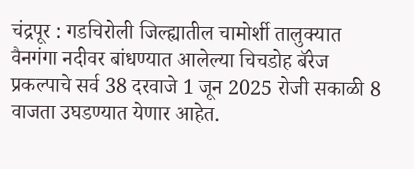चंद्रपूर : गडचिरोली जिल्ह्यातील चामोर्शी तालुक्यात वैनगंगा नदीवर बांधण्यात आलेल्या चिचडोह बॅरेज प्रकल्पाचे सर्व 38 दरवाजे 1 जून 2025 रोजी सकाळी 8 वाजता उघडण्यात येणार आहेत.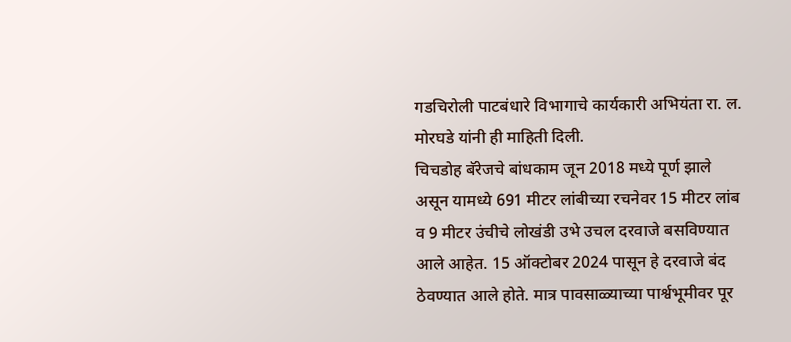गडचिरोली पाटबंधारे विभागाचे कार्यकारी अभियंता रा. ल. मोरघडे यांनी ही माहिती दिली.
चिचडोह बॅरेजचे बांधकाम जून 2018 मध्ये पूर्ण झाले असून यामध्ये 691 मीटर लांबीच्या रचनेवर 15 मीटर लांब व 9 मीटर उंचीचे लोखंडी उभे उचल दरवाजे बसविण्यात आले आहेत. 15 ऑक्टोबर 2024 पासून हे दरवाजे बंद ठेवण्यात आले होते. मात्र पावसाळ्याच्या पार्श्वभूमीवर पूर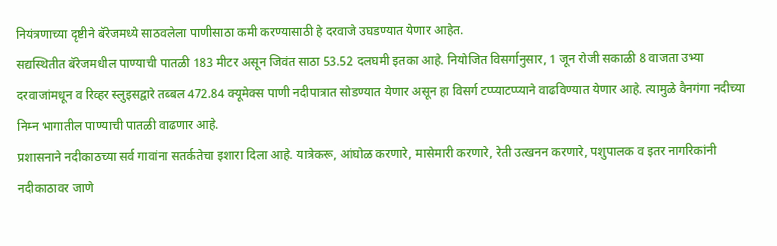नियंत्रणाच्या दृष्टीने बॅरेजमध्ये साठवलेला पाणीसाठा कमी करण्यासाठी हे दरवाजे उघडण्यात येणार आहेत.
सद्यस्थितीत बॅरेजमधील पाण्याची पातळी 183 मीटर असून जिवंत साठा 53.52 दलघमी इतका आहे. नियोजित विसर्गानुसार, 1 जून रोजी सकाळी 8 वाजता उभ्या दरवाजांमधून व रिव्हर स्लुइसद्वारे तब्बल 472.84 क्यूमेक्स पाणी नदीपात्रात सोडण्यात येणार असून हा विसर्ग टप्प्याटप्प्याने वाढविण्यात येणार आहे. त्यामुळे वैनगंगा नदीच्या निम्न भागातील पाण्याची पातळी वाढणार आहे.
प्रशासनाने नदीकाठच्या सर्व गावांना सतर्कतेचा इशारा दिला आहे. यात्रेकरू, आंघोळ करणारे, मासेमारी करणारे, रेती उत्खनन करणारे, पशुपालक व इतर नागरिकांनी नदीकाठावर जाणे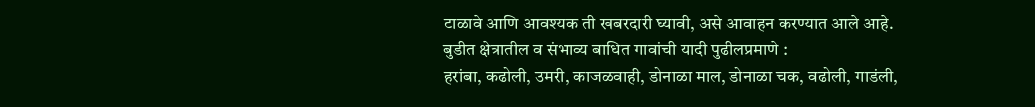टाळावे आणि आवश्यक ती खबरदारी घ्यावी, असे आवाहन करण्यात आले आहे.
बुडीत क्षेत्रातील व संभाव्य बाधित गावांची यादी पुढीलप्रमाणे :
हरांबा, कढोली, उमरी, काजळवाही, डोनाळा माल, डोनाळा चक, वढोली, गाडंली,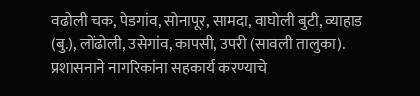वढोली चक, पेडगांव, सोनापूर, सामदा, वाघोली बुटी, व्याहाड (बु.), लोंढोली, उसेगांव, कापसी, उपरी (सावली तालुका).
प्रशासनाने नागरिकांना सहकार्य करण्याचे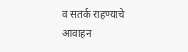व सतर्क राहण्याचे आवाहन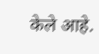केले आहे.